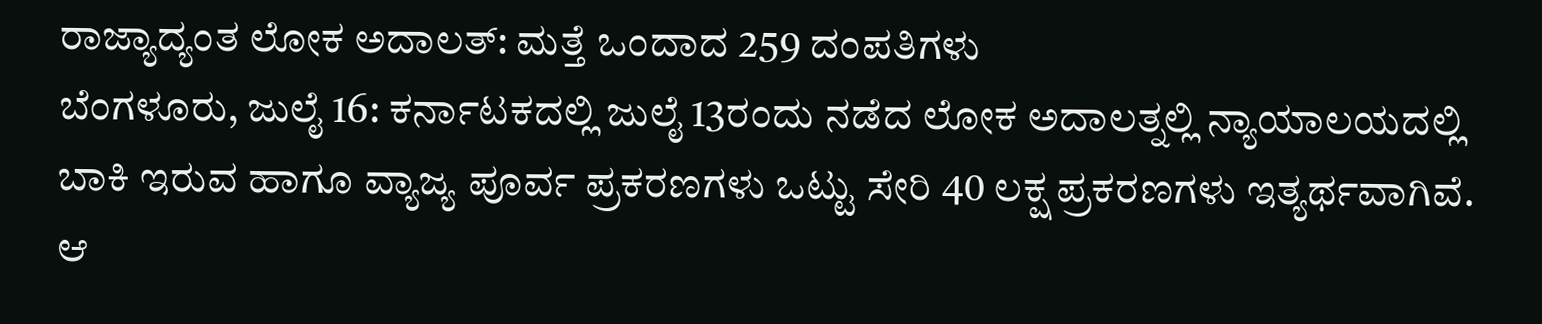ರಾಜ್ಯಾದ್ಯಂತ ಲೋಕ ಅದಾಲತ್: ಮತ್ತೆ ಒಂದಾದ 259 ದಂಪತಿಗಳು
ಬೆಂಗಳೂರು, ಜುಲೈ 16: ಕರ್ನಾಟಕದಲ್ಲಿ ಜುಲೈ 13ರಂದು ನಡೆದ ಲೋಕ ಅದಾಲತ್ನಲ್ಲಿ ನ್ಯಾಯಾಲಯದಲ್ಲಿ ಬಾಕಿ ಇರುವ ಹಾಗೂ ವ್ಯಾಜ್ಯ ಪೂರ್ವ ಪ್ರಕರಣಗಳು ಒಟ್ಟು ಸೇರಿ 40 ಲಕ್ಷ ಪ್ರಕರಣಗಳು ಇತ್ಯರ್ಥವಾಗಿವೆ. ಆ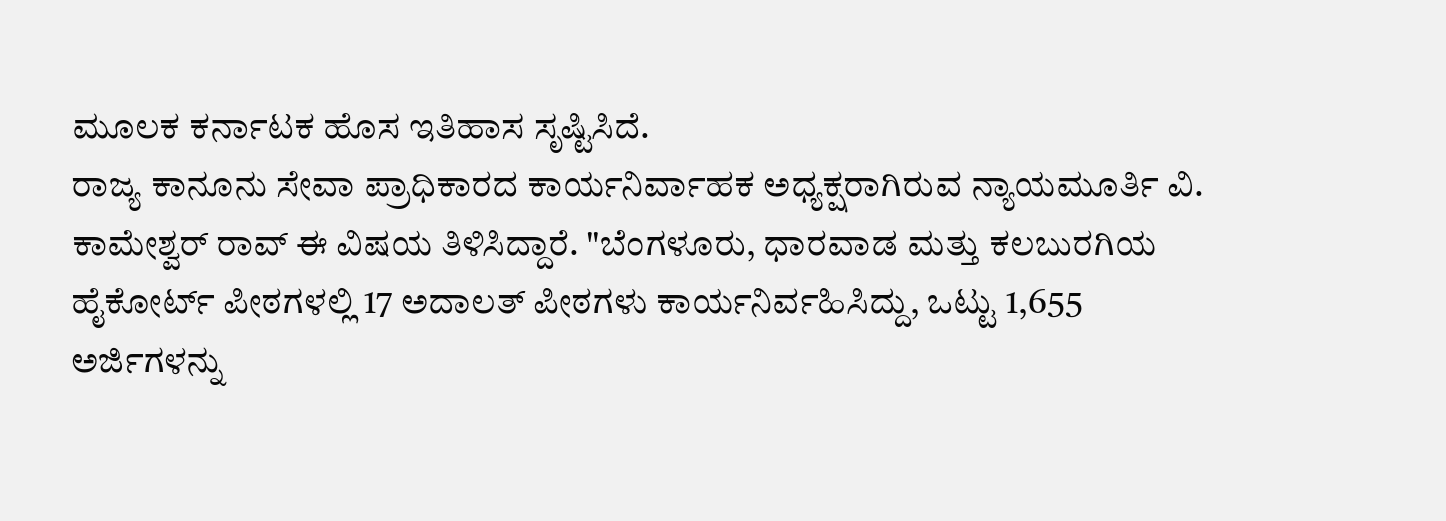ಮೂಲಕ ಕರ್ನಾಟಕ ಹೊಸ ಇತಿಹಾಸ ಸೃಷ್ಟಿಸಿದೆ.
ರಾಜ್ಯ ಕಾನೂನು ಸೇವಾ ಪ್ರಾಧಿಕಾರದ ಕಾರ್ಯನಿರ್ವಾಹಕ ಅಧ್ಯಕ್ಷರಾಗಿರುವ ನ್ಯಾಯಮೂರ್ತಿ ವಿ. ಕಾಮೇಶ್ವರ್ ರಾವ್ ಈ ವಿಷಯ ತಿಳಿಸಿದ್ದಾರೆ. "ಬೆಂಗಳೂರು, ಧಾರವಾಡ ಮತ್ತು ಕಲಬುರಗಿಯ ಹೈಕೋರ್ಟ್ ಪೀಠಗಳಲ್ಲಿ 17 ಅದಾಲತ್ ಪೀಠಗಳು ಕಾರ್ಯನಿರ್ವಹಿಸಿದ್ದು, ಒಟ್ಟು 1,655 ಅರ್ಜಿಗಳನ್ನು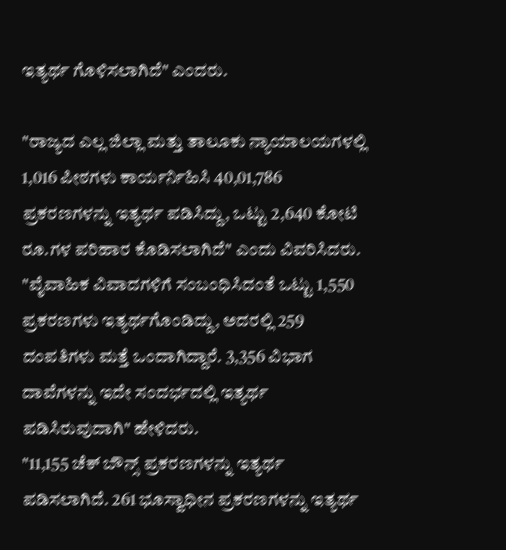ಇತ್ಯರ್ಥ ಗೊಳಿಸಲಾಗಿದೆ" ಎಂದರು.

"ರಾಜ್ಯದ ಎಲ್ಲ ಜಿಲ್ಲಾ ಮತ್ತು ತಾಲೂಕು ನ್ಯಾಯಾಲಯಗಳಲ್ಲಿ 1,016 ಪೀಠಗಳು ಕಾರ್ಯರ್ನಿಹಿಸಿ 40,01,786 ಪ್ರಕರಣಗಳನ್ನು ಇತ್ಯರ್ಥ ಪಡಿಸಿದ್ದು, ಒಟ್ಟು 2,640 ಕೋಟಿ ರೂ.ಗಳ ಪರಿಹಾರ ಕೊಡಿಸಲಾಗಿದೆ" ಎಂದು ವಿವರಿಸಿದರು.
"ವೈವಾಹಿಕ ವಿವಾದಗಳಿಗೆ ಸಂಬಂಧಿಸಿದಂತೆ ಒಟ್ಟು 1,550 ಪ್ರಕರಣಗಳು ಇತ್ಯರ್ಥಗೊಂಡಿದ್ದು, ಅದರಲ್ಲಿ 259 ದಂಪತಿಗಳು ಮತ್ತೆ ಒಂದಾಗಿದ್ದಾರೆ. 3,356 ವಿಭಾಗ ದಾವೆಗಳನ್ನು ಇದೇ ಸಂದರ್ಭದಲ್ಲಿ ಇತ್ಯರ್ಥ ಪಡಿಸಿರುವುದಾಗಿ" ಹೇಳಿದರು.
"11,155 ಚೆಕ್ ಬೌನ್ಸ್ ಪ್ರಕರಣಗಳನ್ನು ಇತ್ಯರ್ಥ ಪಡಿಸಲಾಗಿದೆ. 261 ಭೂಸ್ವಾಧೀನ ಪ್ರಕರಣಗಳನ್ನು ಇತ್ಯರ್ಥ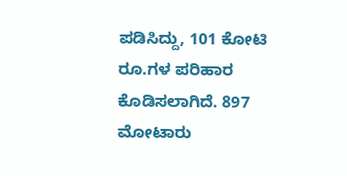ಪಡಿಸಿದ್ದು, 101 ಕೋಟಿ ರೂ.ಗಳ ಪರಿಹಾರ ಕೊಡಿಸಲಾಗಿದೆ. 897 ಮೋಟಾರು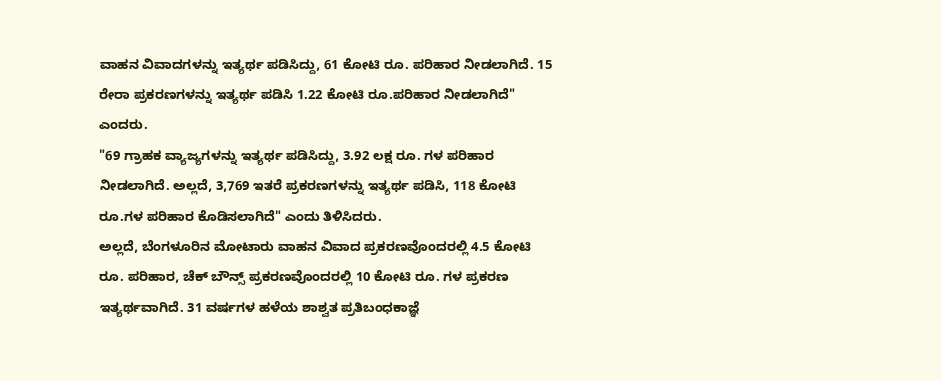ವಾಹನ ವಿವಾದಗಳನ್ನು ಇತ್ಯರ್ಥ ಪಡಿಸಿದ್ದು, 61 ಕೋಟಿ ರೂ. ಪರಿಹಾರ ನೀಡಲಾಗಿದೆ. 15 ರೇರಾ ಪ್ರಕರಣಗಳನ್ನು ಇತ್ಯರ್ಥ ಪಡಿಸಿ 1.22 ಕೋಟಿ ರೂ.ಪರಿಹಾರ ನೀಡಲಾಗಿದೆ" ಎಂದರು.
"69 ಗ್ರಾಹಕ ವ್ಯಾಜ್ಯಗಳನ್ನು ಇತ್ಯರ್ಥ ಪಡಿಸಿದ್ದು, 3.92 ಲಕ್ಷ ರೂ. ಗಳ ಪರಿಹಾರ ನೀಡಲಾಗಿದೆ. ಅಲ್ಲದೆ, 3,769 ಇತರೆ ಪ್ರಕರಣಗಳನ್ನು ಇತ್ಯರ್ಥ ಪಡಿಸಿ, 118 ಕೋಟಿ ರೂ.ಗಳ ಪರಿಹಾರ ಕೊಡಿಸಲಾಗಿದೆ" ಎಂದು ತಿಳಿಸಿದರು.
ಅಲ್ಲದೆ, ಬೆಂಗಳೂರಿನ ಮೋಟಾರು ವಾಹನ ವಿವಾದ ಪ್ರಕರಣವೊಂದರಲ್ಲಿ 4.5 ಕೋಟಿ ರೂ. ಪರಿಹಾರ, ಚೆಕ್ ಬೌನ್ಸ್ ಪ್ರಕರಣವೊಂದರಲ್ಲಿ 10 ಕೋಟಿ ರೂ. ಗಳ ಪ್ರಕರಣ ಇತ್ಯರ್ಥವಾಗಿದೆ. 31 ವರ್ಷಗಳ ಹಳೆಯ ಶಾಶ್ವತ ಪ್ರತಿಬಂಧಕಾಜ್ಞೆ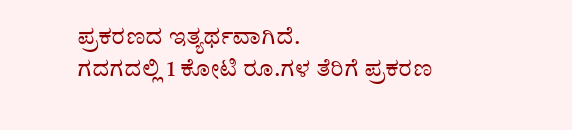ಪ್ರಕರಣದ ಇತ್ಯರ್ಥವಾಗಿದೆ.
ಗದಗದಲ್ಲಿ 1 ಕೋಟಿ ರೂ.ಗಳ ತೆರಿಗೆ ಪ್ರಕರಣ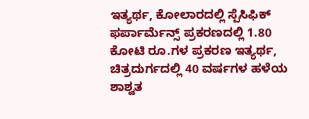ಇತ್ಯರ್ಥ, ಕೋಲಾರದಲ್ಲಿ ಸ್ಪೆಸಿಫಿಕ್ ಫರ್ಪಾರ್ಮೆನ್ಸ್ ಪ್ರಕರಣದಲ್ಲಿ 1.80 ಕೋಟಿ ರೂ.ಗಳ ಪ್ರಕರಣ ಇತ್ಯರ್ಥ, ಚಿತ್ರದುರ್ಗದಲ್ಲಿ 40 ವರ್ಷಗಳ ಹಳೆಯ ಶಾಶ್ವತ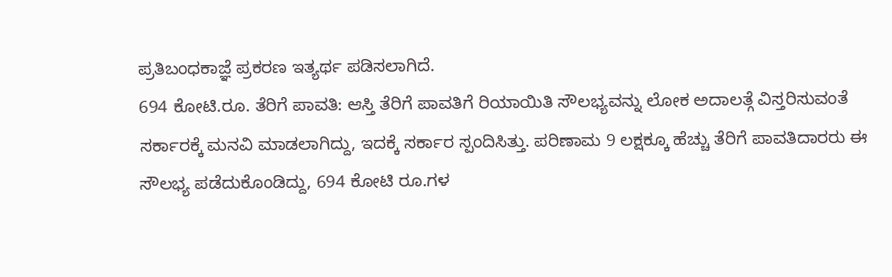ಪ್ರತಿಬಂಧಕಾಜ್ಞೆ ಪ್ರಕರಣ ಇತ್ಯರ್ಥ ಪಡಿಸಲಾಗಿದೆ.
694 ಕೋಟಿ.ರೂ. ತೆರಿಗೆ ಪಾವತಿ: ಆಸ್ತಿ ತೆರಿಗೆ ಪಾವತಿಗೆ ರಿಯಾಯಿತಿ ಸೌಲಭ್ಯವನ್ನು ಲೋಕ ಅದಾಲತ್ಗೆ ವಿಸ್ತರಿಸುವಂತೆ ಸರ್ಕಾರಕ್ಕೆ ಮನವಿ ಮಾಡಲಾಗಿದ್ದು, ಇದಕ್ಕೆ ಸರ್ಕಾರ ಸ್ಪಂದಿಸಿತ್ತು. ಪರಿಣಾಮ 9 ಲಕ್ಷಕ್ಕೂ ಹೆಚ್ಚು ತೆರಿಗೆ ಪಾವತಿದಾರರು ಈ ಸೌಲಭ್ಯ ಪಡೆದುಕೊಂಡಿದ್ದು, 694 ಕೋಟಿ ರೂ.ಗಳ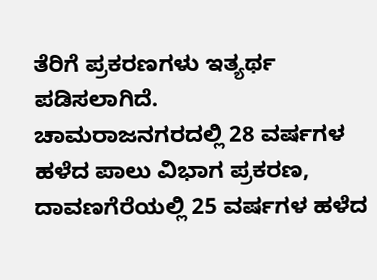ತೆರಿಗೆ ಪ್ರಕರಣಗಳು ಇತ್ಯರ್ಥ ಪಡಿಸಲಾಗಿದೆ.
ಚಾಮರಾಜನಗರದಲ್ಲಿ 28 ವರ್ಷಗಳ ಹಳೆದ ಪಾಲು ವಿಭಾಗ ಪ್ರಕರಣ, ದಾವಣಗೆರೆಯಲ್ಲಿ 25 ವರ್ಷಗಳ ಹಳೆದ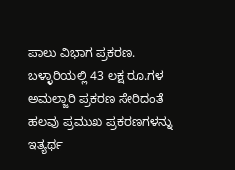ಪಾಲು ವಿಭಾಗ ಪ್ರಕರಣ. ಬಳ್ಳಾರಿಯಲ್ಲಿ 43 ಲಕ್ಷ ರೂ.ಗಳ ಅಮಲ್ಜಾರಿ ಪ್ರಕರಣ ಸೇರಿದಂತೆ ಹಲವು ಪ್ರಮುಖ ಪ್ರಕರಣಗಳನ್ನು ಇತ್ಯರ್ಥ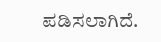ಪಡಿಸಲಾಗಿದೆ.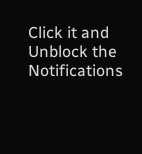Click it and Unblock the Notifications